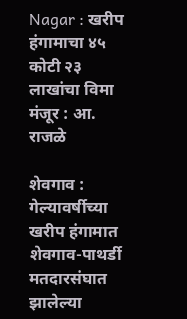Nagar : खरीप हंगामाचा ४५ कोटी २३ लाखांचा विमा मंजूर : आ. राजळे

शेवगाव : गेल्यावर्षीच्या खरीप हंगामात शेवगाव-पाथर्डी मतदारसंघात झालेल्या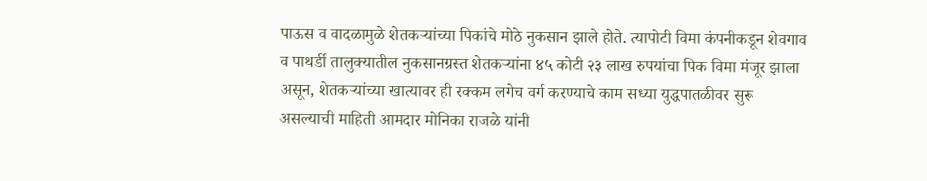पाऊस व वादळामुळे शेतकऱ्यांच्या पिकांचे मोठे नुकसान झाले होते. त्यापोटी विमा कंपनीकडून शेवगाव व पाथर्डी तालुक्यातील नुकसानग्रस्त शेतकऱ्यांना ४५ कोटी २३ लाख रुपयांचा पिक विमा मंजूर झाला असून, शेतकऱ्यांच्या खात्यावर ही रक्कम लगेच वर्ग करण्याचे काम सध्या युद्धपातळीवर सुरू असल्याची माहिती आमदार मोनिका राजळे यांनी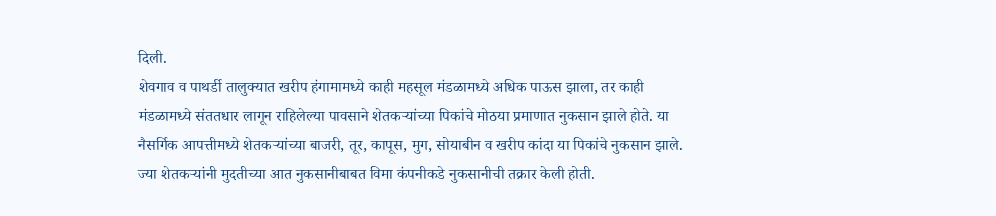दिली.
शेवगाव व पाथर्डी तालुक्यात खरीप हंगामामध्ये काही महसूल मंडळामध्ये अधिक पाऊस झाला, तर काही मंडळामध्ये संततधार लागून राहिलेल्या पावसाने शेतकऱ्यांच्या पिकांचे मोठया प्रमाणात नुकसान झाले होते. या नैसर्गिक आपत्तीमध्ये शेतकऱ्यांच्या बाजरी, तूर, कापूस, मुग, सोयाबीन व खरीप कांदा या पिकांचे नुकसान झाले. ज्या शेतकऱ्यांनी मुदतीच्या आत नुकसानीबाबत विमा कंपनीकडे नुकसानीची तक्रार केली होती.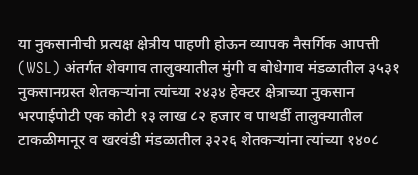या नुकसानीची प्रत्यक्ष क्षेत्रीय पाहणी होऊन व्यापक नैसर्गिक आपत्ती (WSL) अंतर्गत शेवगाव तालुक्यातील मुंगी व बोधेगाव मंडळातील ३५३१ नुकसानग्रस्त शेतकऱ्यांना त्यांच्या २४३४ हेक्टर क्षेत्राच्या नुकसान भरपाईपोटी एक कोटी १३ लाख ८२ हजार व पाथर्डी तालुक्यातील टाकळीमानूर व खरवंडी मंडळातील ३२२६ शेतकऱ्यांना त्यांच्या १४०८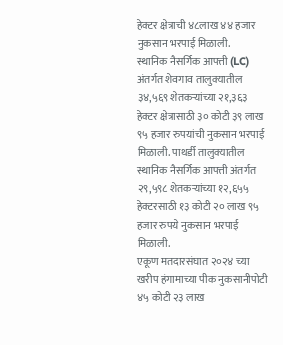हेक्टर क्षेत्राची ४८लाख ४४ हजार नुकसान भरपाई मिळाली.
स्थानिक नैसर्गिक आपत्ती (LC) अंतर्गत शेवगाव तालुक्यातील ३४,५६९ शेतकऱ्यांच्या २१,३६३ हेक्टर क्षेत्रासाठी ३० कोटी ३९ लाख ९५ हजार रुपयांची नुकसान भरपाई मिळाली. पाथर्डी तालुक्यातील स्थानिक नैसर्गिक आपत्ती अंतर्गत २९,५९८ शेतकऱ्यांच्या १२,६५५ हेक्टरसाठी १३ कोटी २० लाख ९५ हजार रुपये नुकसान भरपाई मिळाली.
एकूण मतदारसंघात २०२४ च्या खरीप हंगामाच्या पीक नुकसानीपोटी ४५ कोटी २३ लाख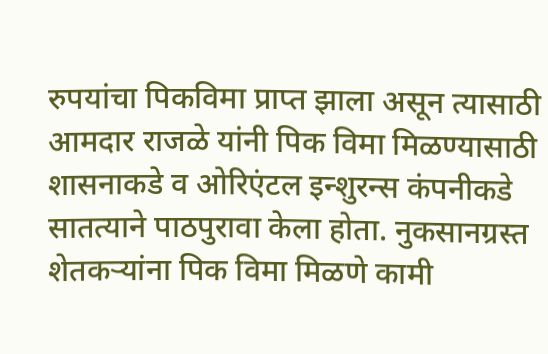रुपयांचा पिकविमा प्राप्त झाला असून त्यासाठी आमदार राजळे यांनी पिक विमा मिळण्यासाठी शासनाकडे व ओरिएंटल इन्शुरन्स कंपनीकडे सातत्याने पाठपुरावा केला होता. नुकसानग्रस्त शेतकऱ्यांना पिक विमा मिळणे कामी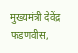मुख्यमंत्री देवेंद्र फडणवीस,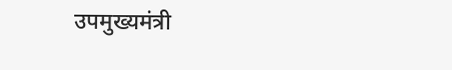उपमुख्यमंत्री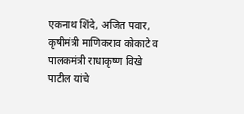एकनाथ शिंदे, अजित पवार, कृषीमंत्री माणिकराव कोकाटे व पालकमंत्री राधाकृष्ण विखे पाटील यांचे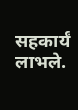सहकार्यं लाभले.